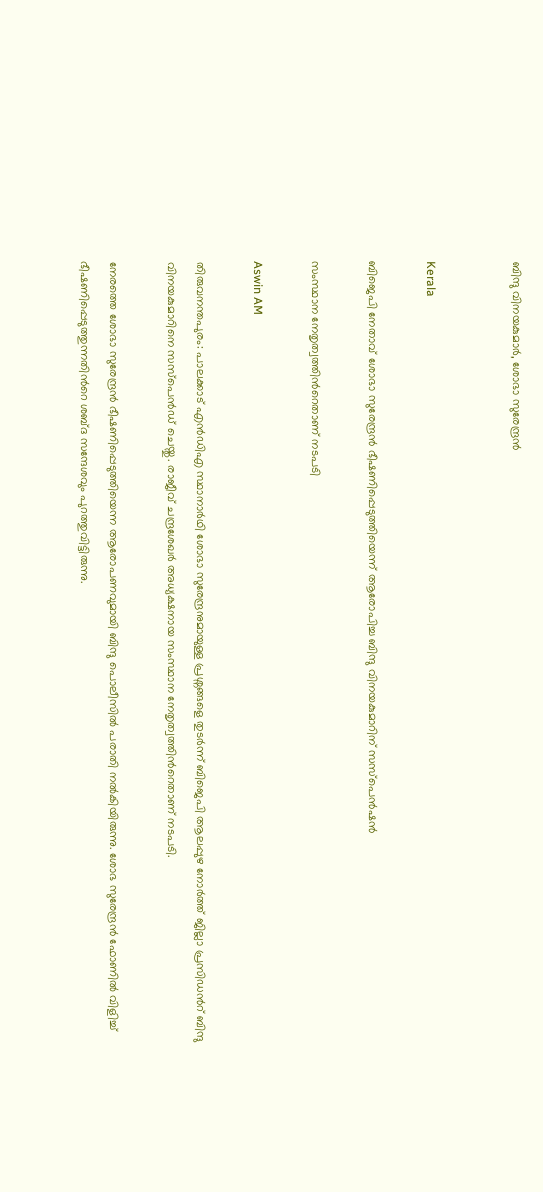ബിന്ദു വിനയകുമാർ, ശോഭാ സുരേന്ദ്രൻ


Kerala

ബിജെപി നേതാവ് ശോഭാ സുരേന്ദ്രൻ ഭീഷണിപ്പെടുത്തിയെന്ന് ആരോപിച്ച ബിന്ദു വിനയകുമാറിന് സസ്പെൻഷൻ

സംസ്ഥാന നേതൃത്വത്തിന്‍റെതാണ് നടപടി

Aswin AM

തിരുവനന്തപുരം: പാലക്കാട് എൻഡിഎ സ്ഥാനാർഥി ശോഭാ സുരേന്ദ്രനുമായുള്ള പ്രശ്നങ്ങളെ തുടർന്ന് ബിജെപി ആലപ്പുഴ നോർത്ത് ജില്ലാ പ്രസിഡന്‍റ് ബിന്ദു വിനയകുമാറിനെ സസ്പെൻഡ് ചെയ്തു. രാജീവ് ചന്ദ്രശേഖർ അധ‍്യക്ഷനായ സംസ്ഥാന നേതൃത്വത്തിന്‍റെതാണ് നടപടി.

നേരത്തെ ശോഭാ സുരേന്ദ്രൻ ഭീഷണിപ്പെടുത്തിയെന്ന ആരോപണവുമായി ബിന്ദു പൊലീസിൽ പരാതി നൽകിയിരുന്നു. ശോഭ സുരേന്ദ്രൻ ഫോണിൽ വിളിച്ച് ഭീഷണിപ്പെടുത്തുന്നതിന്‍റെ ശബ്ദ സന്ദേശവും പുറത്തുവിട്ടിരുന്നു.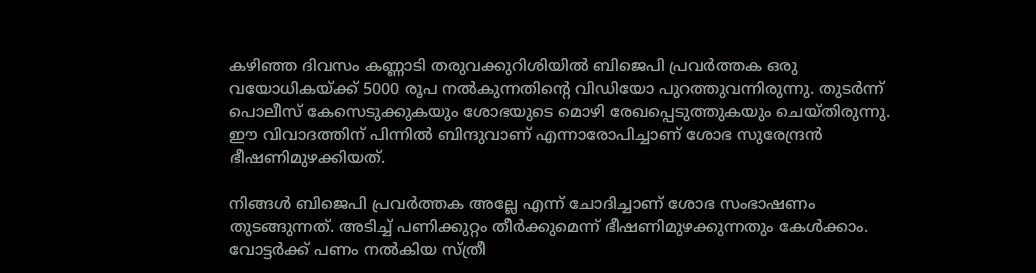കഴിഞ്ഞ ദിവസം കണ്ണാടി തരുവക്കുറിശിയിൽ ബിജെപി പ്രവർത്തക ഒരു വയോധികയ്ക്ക് 5000 രൂപ നൽകുന്നതിന്‍റെ വിഡിയോ പുറത്തുവന്നിരുന്നു. തുടർന്ന് പൊലീസ് കേസെടുക്കുകയും ശോഭയുടെ മൊഴി രേഖപ്പെടുത്തുകയും ചെയ്തിരുന്നു. ഈ വിവാദത്തിന് പിന്നിൽ ബിന്ദുവാണ് എന്നാരോപിച്ചാണ് ശോഭ സുരേന്ദ്രൻ ഭീഷണിമുഴക്കിയത്.

നിങ്ങൾ ബിജെപി പ്രവർത്തക അല്ലേ എന്ന് ചോദിച്ചാണ് ശോഭ സംഭാഷണം തുടങ്ങുന്നത്. അടിച്ച് പണിക്കുറ്റം തീര്‍ക്കുമെന്ന് ഭീഷണിമുഴക്കുന്നതും കേൾക്കാം. വോട്ടർക്ക് പണം നൽകിയ സ്ത്രീ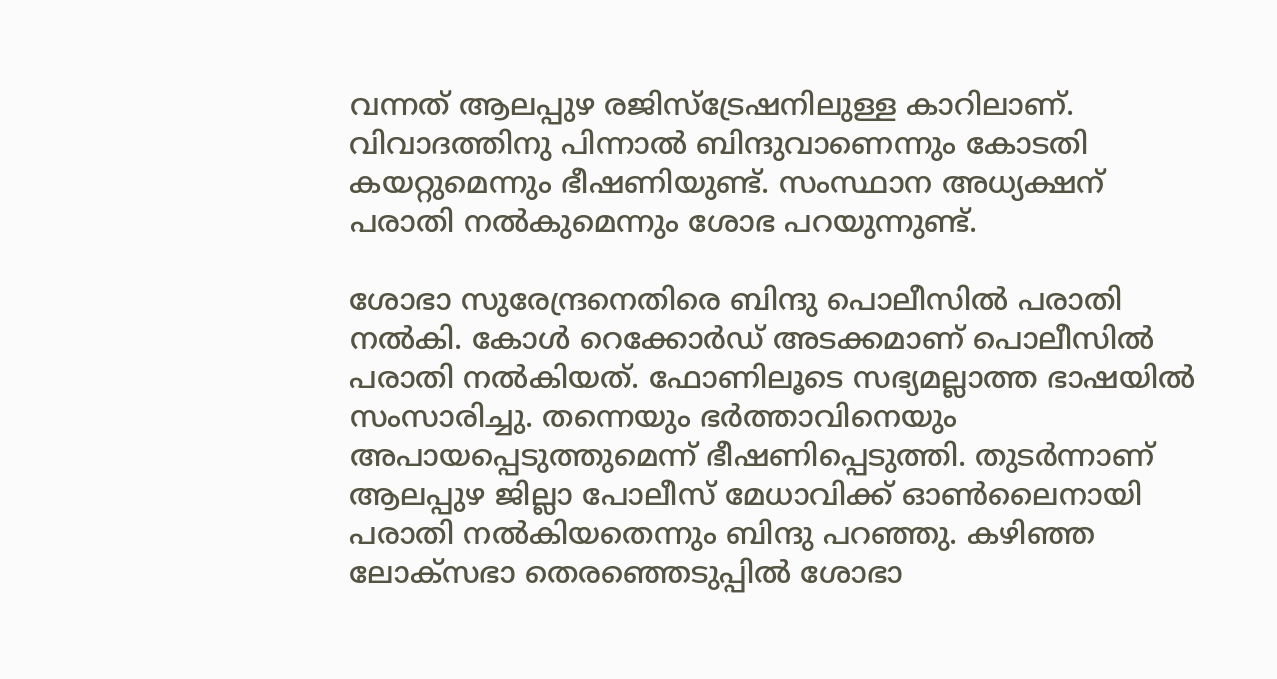വന്നത് ആലപ്പുഴ രജിസ്ട്രേഷനിലുള്ള കാറിലാണ്. വിവാദത്തിനു പിന്നാൽ ബിന്ദുവാണെന്നും കോടതി കയറ്റുമെന്നും ഭീഷണിയുണ്ട്. സംസ്ഥാന അധ്യക്ഷന് പരാതി നൽകുമെന്നും ശോഭ പറയുന്നുണ്ട്.

ശോഭാ സുരേന്ദ്രനെതിരെ ബിന്ദു പൊലീസിൽ പരാതി നൽകി. കോൾ റെക്കോർഡ് അടക്കമാണ് പൊലീസിൽ പരാതി നൽകിയത്. ഫോണിലൂടെ സഭ്യമല്ലാത്ത ഭാഷയിൽ സംസാരിച്ചു. തന്നെയും ഭർത്താവിനെയും അപായപ്പെടുത്തുമെന്ന് ഭീഷണിപ്പെടുത്തി. തുടർന്നാണ് ആലപ്പുഴ ജില്ലാ പോലീസ് മേധാവിക്ക് ഓൺലൈനായി പരാതി നൽകിയതെന്നും ബിന്ദു പറഞ്ഞു. കഴിഞ്ഞ ലോക്സഭാ തെരഞ്ഞെടുപ്പിൽ ശോഭാ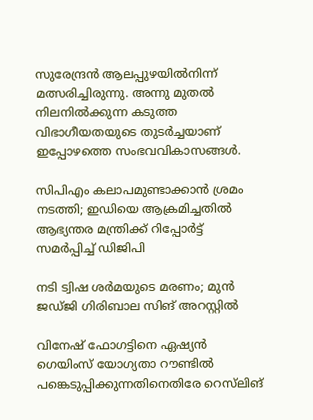സുരേന്ദ്രൻ ആലപ്പുഴയിൽനിന്ന് മത്സരിച്ചിരുന്നു. അന്നു മുതൽ നിലനിൽക്കുന്ന കടുത്ത വിഭാഗീയതയുടെ തുടർച്ചയാണ് ഇപ്പോഴത്തെ സംഭവവികാസങ്ങൾ.

സിപിഎം കലാപമുണ്ടാക്കാൻ ശ്രമം നടത്തി; ഇഡിയെ ആക്രമിച്ചതിൽ ആഭ‍്യന്തര മന്ത്രിക്ക് റിപ്പോർട്ട് സമർപ്പിച്ച് ഡിജിപി

നടി ട്വിഷ ശർമയുടെ മരണം; മുൻ ജഡ്ജി ഗിരിബാല സിങ് അറസ്റ്റിൽ

വിനേഷ് ഫോഗട്ടിനെ ഏഷ്യൻ ഗെയിംസ് യോഗ്യതാ റൗണ്ടിൽ പങ്കെടുപ്പിക്കുന്നതിനെതിരേ റെസ്‌ലിങ്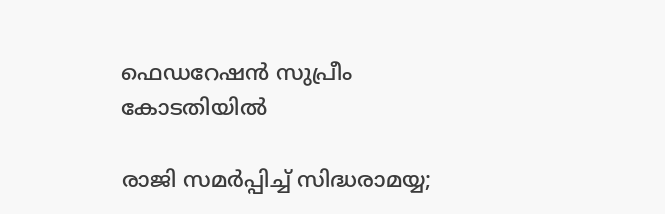ഫെഡറേഷൻ സുപ്രീം കോടതിയിൽ

രാജി സമർപ്പിച്ച് സിദ്ധരാമയ്യ;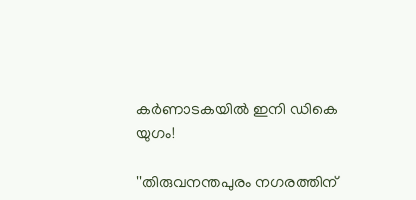കർണാടകയിൽ ഇനി ഡികെ യുഗം!

''തിരുവനന്തപുരം നഗരത്തിന്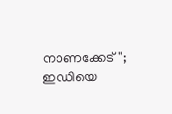നാണക്കേട്''; ഇഡിയെ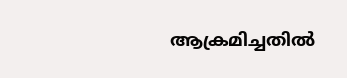ആക്രമിച്ചതിൽ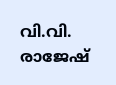വി.വി. രാജേഷ്